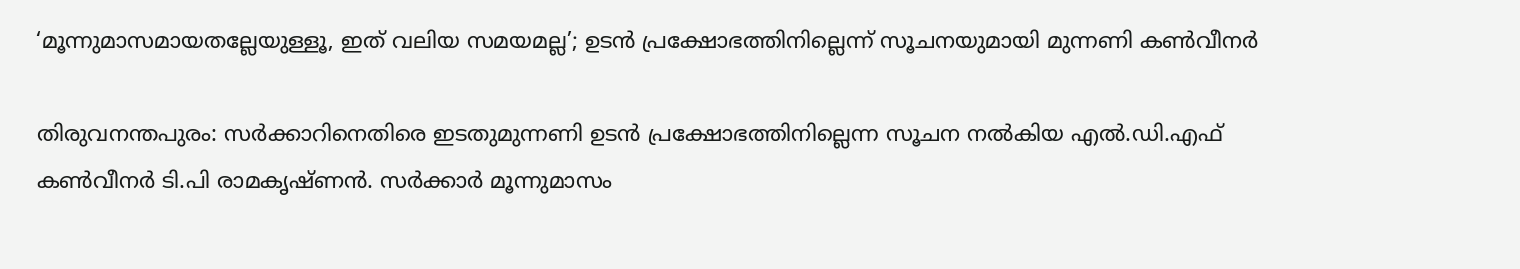‘മൂന്നുമാസമായതല്ലേയുള്ളൂ, ഇത് വലിയ സമയമല്ല’; ഉടൻ പ്രക്ഷോഭത്തിനില്ലെന്ന് സൂചനയുമായി മുന്നണി കൺവീനർ

തിരുവനന്തപുരം: സർക്കാറിനെതിരെ ഇടതുമുന്നണി ഉടൻ പ്രക്ഷോഭത്തിനില്ലെന്ന സൂചന നൽകിയ എൽ.ഡി.എഫ് കൺവീനർ ടി.പി രാമകൃഷ്ണൻ. സർക്കാർ മൂന്നുമാസം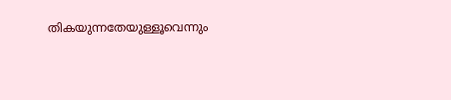തികയുന്നതേയുള്ളൂവെന്നും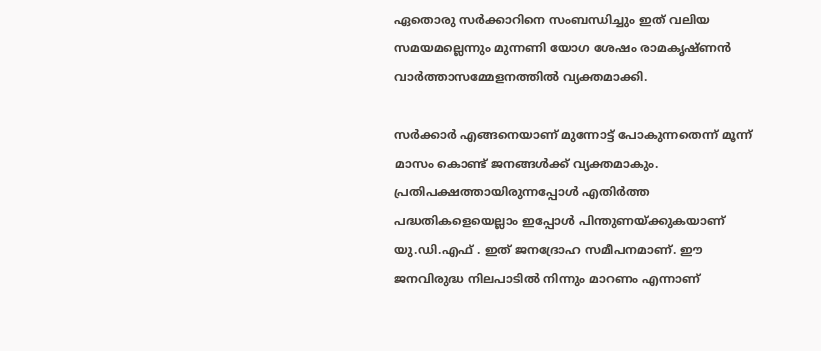ഏതൊരു സർക്കാറിനെ സംബന്ധിച്ചും ഇത് വലിയ സമയമല്ലെന്നും മുന്നണി യോഗ ശേഷം രാമകൃഷ്ണൻ വാർത്താസമ്മേളനത്തിൽ വ്യക്തമാക്കി.

സർക്കാർ എങ്ങനെയാണ് മുന്നോട്ട് പോകുന്നതെന്ന് മൂന്ന് മാസം കൊണ്ട് ജനങ്ങൾക്ക് വ്യക്തമാകും. പ്രതിപക്ഷത്തായിരുന്നപ്പോൾ എതിർത്ത പദ്ധതികളെയെല്ലാം ഇപ്പോൾ പിന്തുണയ്ക്കുകയാണ് യു.ഡി.എഫ് . ഇത് ജനദ്രോഹ സമീപനമാണ്. ഈ ജനവിരുദ്ധ നിലപാടിൽ നിന്നും മാറണം എന്നാണ്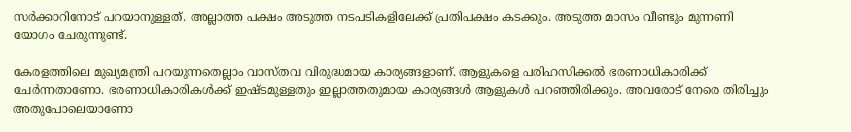സർക്കാറിനോട് പറയാനുള്ളത്. അല്ലാത്ത പക്ഷം അടുത്ത നടപടികളിലേക്ക് പ്രതിപക്ഷം കടക്കും. അടുത്ത മാസം വീണ്ടും മുന്നണി യോഗം ചേരുന്നുണ്ട്.

കേരളത്തിലെ മുഖ്യമന്ത്രി പറയുന്നതെല്ലാം വാസ്തവ വിരുദ്ധമായ കാര്യങ്ങളാണ്. ആളുകളെ പരിഹസിക്കൽ ഭരണാധികാരിക്ക് ചേർന്നതാണോ. ഭരണാധികാരികൾക്ക് ഇഷ്ടമുള്ളതും ഇല്ലാത്തതുമായ കാര്യങ്ങൾ ആളുകൾ പറഞ്ഞിരിക്കും. അവരോട് നേരെ തിരിച്ചും അതുപോലെയാണോ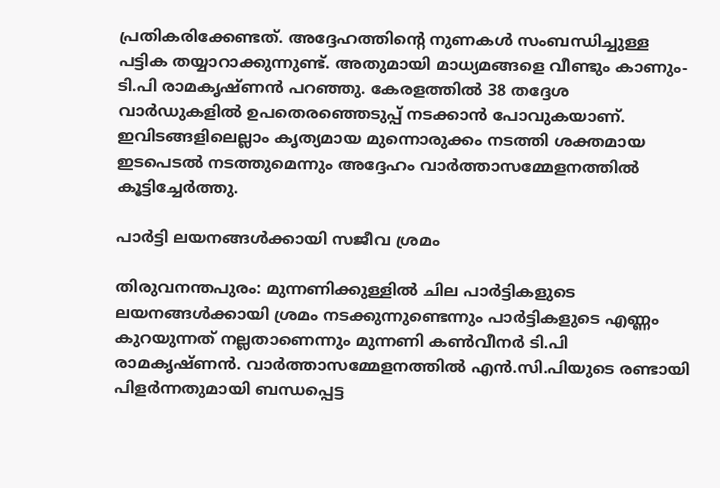പ്രതികരിക്കേണ്ടത്. അദ്ദേഹത്തിന്റെ നുണകൾ സംബന്ധിച്ചുള്ള പട്ടിക തയ്യാറാക്കുന്നുണ്ട്. അതുമായി മാധ്യമങ്ങളെ വീണ്ടും കാണും-ടി.പി രാമകൃഷ്ണൻ പറഞ്ഞു. കേരളത്തിൽ 38 തദ്ദേശ വാർഡുകളിൽ ഉപതെരഞ്ഞെടുപ്പ് നടക്കാൻ പോവുകയാണ്. ഇവിടങ്ങളിലെല്ലാം കൃത്യമായ മുന്നൊരുക്കം നടത്തി ശക്തമായ ഇടപെടൽ നടത്തുമെന്നും അദ്ദേഹം വാർത്താസമ്മേളനത്തിൽ കൂട്ടിച്ചേർത്തു.

പാർട്ടി ലയനങ്ങൾക്കായി സജീവ ശ്രമം

തിരുവനന്തപുരം: മുന്നണിക്കുള്ളിൽ ചില പാർട്ടികളുടെ ലയനങ്ങൾക്കായി ശ്രമം നടക്കുന്നുണ്ടെന്നും പാർട്ടികളുടെ എണ്ണം കുറയുന്നത് നല്ലതാണെന്നും മുന്നണി കൺവീനർ ടി.പി രാമകൃഷ്ണൻ. വാർത്താസമ്മേളനത്തിൽ എൻ.സി.പിയുടെ രണ്ടായി പിളർന്നതുമായി ബന്ധപ്പെട്ട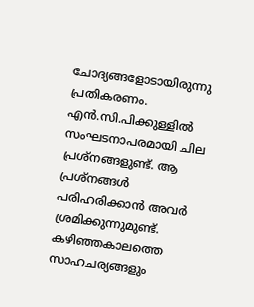ചോദ്യങ്ങളോടായിരുന്നു പ്രതികരണം. എൻ.സി.പിക്കുള്ളിൽ സംഘടനാപരമായി ചില പ്രശ്നങ്ങളുണ്ട്. ആ പ്രശ്നങ്ങൾ പരിഹരിക്കാൻ അവർ ശ്രമിക്കുന്നുമുണ്ട്. കഴിഞ്ഞകാലത്തെ സാഹചര്യങ്ങളും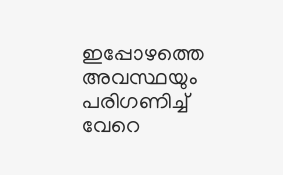ഇപ്പോഴത്തെ അവസ്ഥയും പരിഗണിച്ച് വേറെ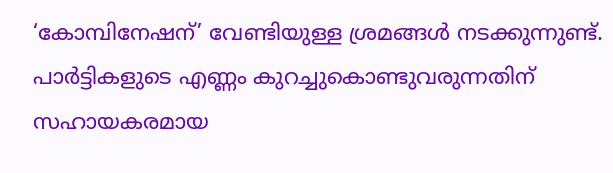‘കോമ്പിനേഷന്’ വേണ്ടിയുള്ള ശ്രമങ്ങൾ നടക്കുന്നുണ്ട്. പാർട്ടികളുടെ എണ്ണം കുറച്ചുകൊണ്ടുവരുന്നതിന് സഹായകരമായ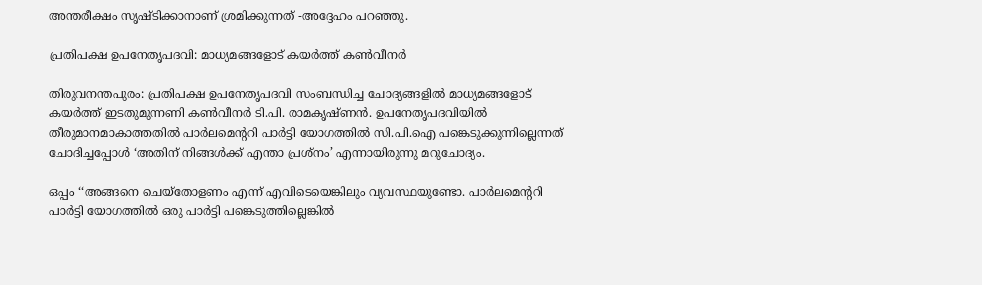അന്തരീക്ഷം സൃഷ്ടിക്കാനാണ് ശ്രമിക്കുന്നത് -അദ്ദേഹം പറഞ്ഞു.

പ്രതിപക്ഷ ഉപനേതൃപദവി: മാധ്യമങ്ങളോട് കയർത്ത് കൺവീനർ

തിരുവനന്തപുരം: പ്രതിപക്ഷ ഉപനേതൃപദവി സംബന്ധിച്ച ചോദ്യങ്ങളിൽ മാധ്യമങ്ങളോട് കയർത്ത് ഇടതുമുന്നണി കൺവീനർ ടി.പി. രാമകൃഷ്ണൻ. ഉപനേതൃപദവിയിൽ തീരുമാനമാകാത്തതിൽ പാർലമെന്ററി പാർട്ടി യോഗത്തിൽ സി.പി.ഐ പങ്കെടുക്കുന്നില്ലെന്നത് ചോദിച്ചപ്പോൾ ‘അതിന് നിങ്ങൾക്ക് എന്താ പ്രശ്നം’ എന്നായിരുന്നു മറുചോദ്യം.

ഒപ്പം ‘‘അങ്ങനെ ചെയ്തോളണം എന്ന് എവിടെയെങ്കിലും വ്യവസ്ഥയുണ്ടോ. പാർലമെന്ററി പാർട്ടി യോഗത്തിൽ ഒരു പാർട്ടി പങ്കെടുത്തില്ലെങ്കിൽ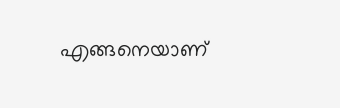എങ്ങനെയാണ്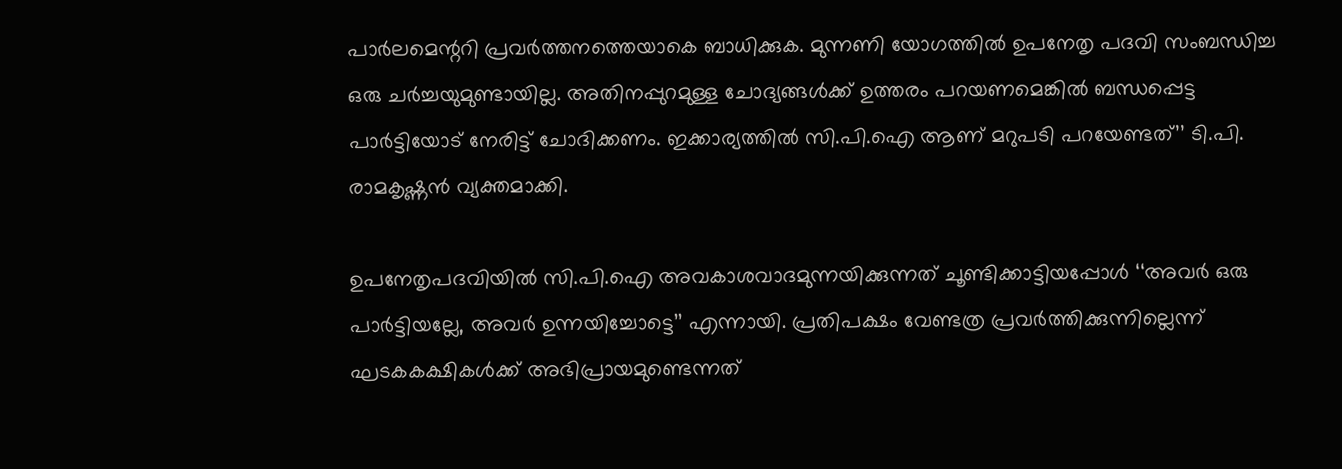പാർലമെന്ററി പ്രവർത്തനത്തെയാകെ ബാധിക്കുക. മുന്നണി യോഗത്തിൽ ഉപനേതൃ പദവി സംബന്ധിച്ച ഒരു ചർച്ചയുമുണ്ടായില്ല. അതിനപ്പുറമുള്ള ചോദ്യങ്ങൾക്ക് ഉത്തരം പറയണമെങ്കിൽ ബന്ധപ്പെട്ട പാർട്ടിയോട് നേരിട്ട് ചോദിക്കണം. ഇക്കാര്യത്തിൽ സി.പി.ഐ ആണ് മറുപടി പറയേണ്ടത്’’ ടി.പി. രാമകൃഷ്ണൻ വ്യക്തമാക്കി.

ഉപനേതൃപദവിയിൽ സി.പി.ഐ അവകാശവാദമുന്നയിക്കുന്നത് ചൂണ്ടിക്കാട്ടിയപ്പോൾ ‘‘അവർ ഒരു പാർട്ടിയല്ലേ, അവർ ഉന്നയിച്ചോട്ടെ’’ എന്നായി. പ്രതിപക്ഷം വേണ്ടത്ര പ്രവർത്തിക്കുന്നില്ലെന്ന് ഘടകകക്ഷികൾക്ക് അഭിപ്രായമുണ്ടെന്നത്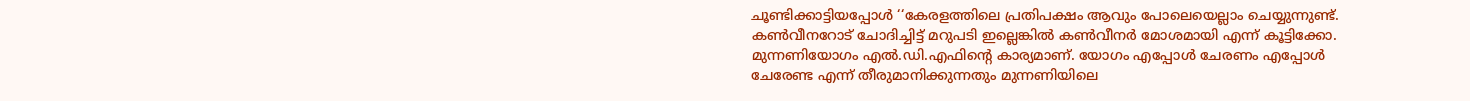ചൂണ്ടിക്കാട്ടിയപ്പോൾ ‘‘കേരളത്തിലെ പ്രതിപക്ഷം ആവും പോലെയെല്ലാം ചെയ്യുന്നുണ്ട്. കൺവീനറോട് ചോദിച്ചിട്ട് മറുപടി ഇല്ലെങ്കിൽ കൺവീനർ മോശമായി എന്ന് കൂട്ടിക്കോ. മുന്നണിയോഗം എൽ.ഡി.എഫിന്റെ കാര്യമാണ്. യോഗം എപ്പോൾ ചേരണം എപ്പോൾ ചേരേണ്ട എന്ന് തീരുമാനിക്കുന്നതും മുന്നണിയിലെ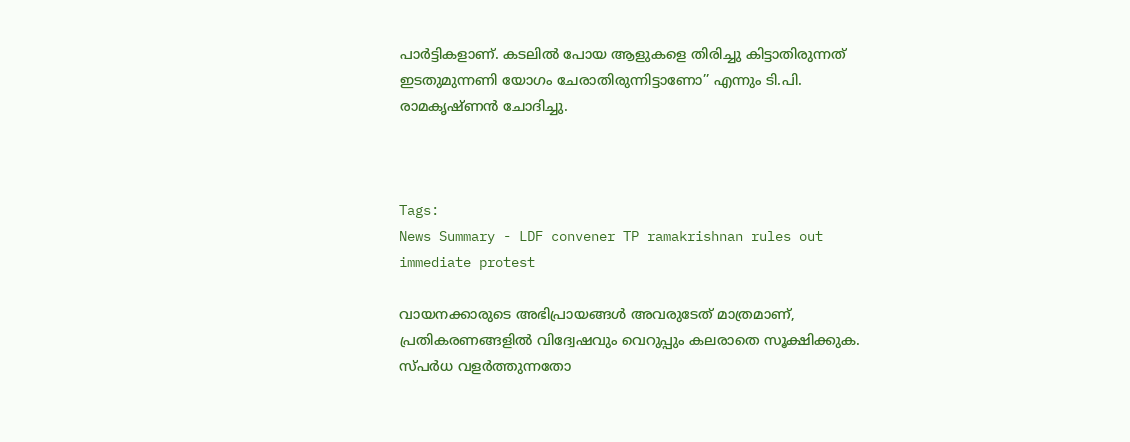പാർട്ടികളാണ്. കടലിൽ പോയ ആളുകളെ തിരിച്ചു കിട്ടാതിരുന്നത് ഇടതുമുന്നണി യോഗം ചേരാതിരുന്നിട്ടാണോ’’ എന്നും ടി.പി. രാമകൃഷ്ണൻ ചോദിച്ചു.



Tags:
News Summary - LDF convener TP ramakrishnan rules out immediate protest

വായനക്കാരുടെ അഭിപ്രായങ്ങള്‍ അവരുടേത് മാത്രമാണ്, പ്രതികരണങ്ങളിൽ വിദ്വേഷവും വെറുപ്പും കലരാതെ സൂക്ഷിക്കുക. സ്പർധ വളർത്തുന്നതോ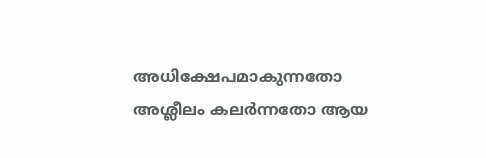അധിക്ഷേപമാകുന്നതോ അശ്ലീലം കലർന്നതോ ആയ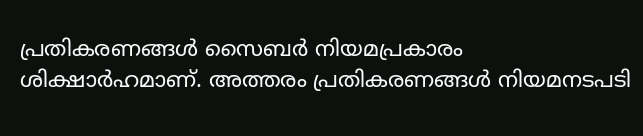പ്രതികരണങ്ങൾ സൈബർ നിയമപ്രകാരം ശിക്ഷാർഹമാണ്. അത്തരം പ്രതികരണങ്ങൾ നിയമനടപടി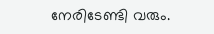നേരിടേണ്ടി വരും.